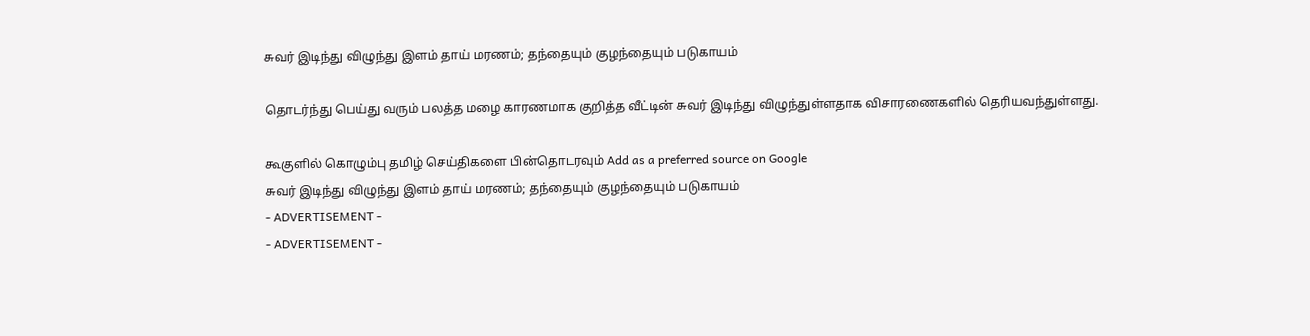சுவர் இடிந்து விழுந்து இளம் தாய் மரணம்; தந்தையும் குழந்தையும் படுகாயம்

தொடர்ந்து பெய்து வரும் பலத்த மழை காரணமாக குறித்த வீட்டின் சுவர் இடிந்து விழுந்துள்ளதாக விசாரணைகளில் தெரியவந்துள்ளது.

கூகுளில் கொழும்பு தமிழ் செய்திகளை பின்தொடரவும் Add as a preferred source on Google
சுவர் இடிந்து விழுந்து இளம் தாய் மரணம்; தந்தையும் குழந்தையும் படுகாயம்
- ADVERTISEMENT -
- ADVERTISEMENT -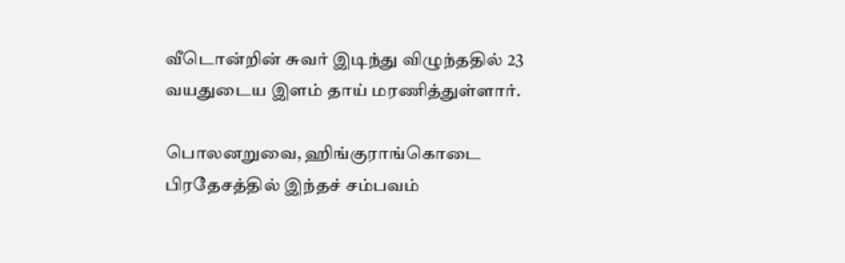வீடொன்றின் சுவர் இடிந்து விழுந்ததில் 23 வயதுடைய இளம் தாய் மரணித்துள்ளார்.

பொலனறுவை, ஹிங்குராங்கொடை பிரதேசத்தில் இந்தச் சம்பவம்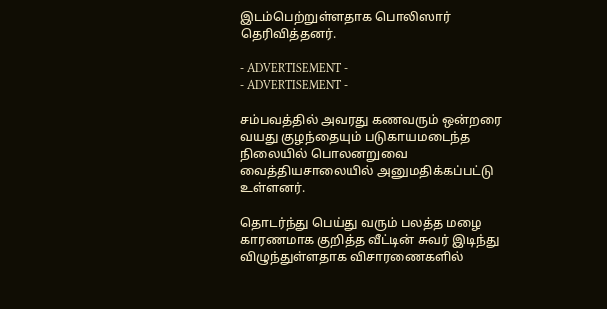இடம்பெற்றுள்ளதாக பொலிஸார் தெரிவித்தனர்.

- ADVERTISEMENT -
- ADVERTISEMENT -

சம்பவத்தில் அவரது கணவரும் ஒன்றரை வயது குழந்தையும் படுகாயமடைந்த நிலையில் பொலனறுவை வைத்தியசாலையில் அனுமதிக்கப்பட்டு உள்ளனர்.

தொடர்ந்து பெய்து வரும் பலத்த மழை காரணமாக குறித்த வீட்டின் சுவர் இடிந்து விழுந்துள்ளதாக விசாரணைகளில்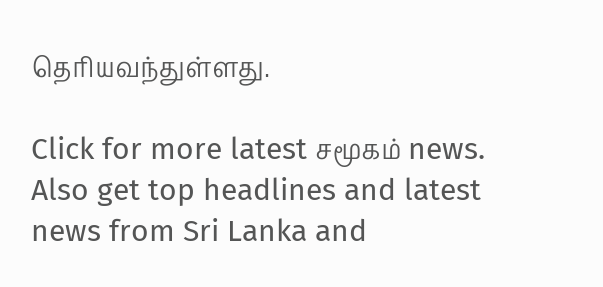தெரியவந்துள்ளது.

Click for more latest சமூகம் news. Also get top headlines and latest news from Sri Lanka and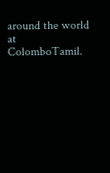around the world at ColomboTamil.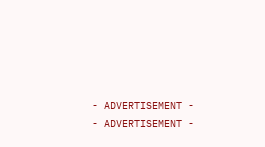- ADVERTISEMENT -
- ADVERTISEMENT -